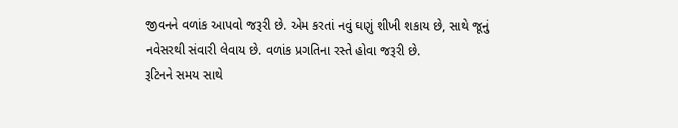જીવનને વળાંક આપવો જરૂરી છે. એમ કરતાં નવું ઘણું શીખી શકાય છે, સાથે જૂનું નવેસરથી સંવારી લેવાય છે. વળાંક પ્રગતિના રસ્તે હોવા જરૂરી છે.
રૂટિનને સમય સાથે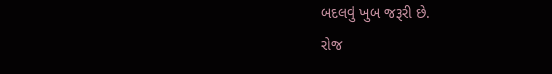બદલવું ખુબ જરૂરી છે.
રોજ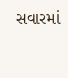સવારમાં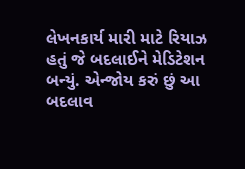લેખનકાર્ય મારી માટે રિયાઝ હતું જે બદલાઈને મેડિટેશન બન્યું. એન્જોય કરું છું આ બદલાવ